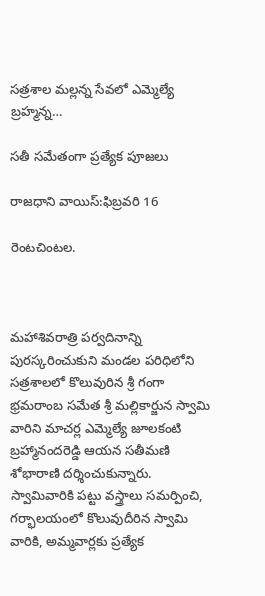సత్రశాల మల్లన్న సేవలో ఎమ్మెల్యే బ్రహ్మన్న…

సతీ సమేతంగా ప్రత్యేక పూజలు

రాజధాని వాయిస్:ఫిబ్రవరి 16

రెంటచింటల.



మహాశివరాత్రి పర్వదినాన్ని పురస్కరించుకుని మండల పరిధిలోని సత్రశాలలో కొలువురిన శ్రీ గంగా భ్రమరాంబ సమేత శ్రీ మల్లికార్జున స్వామి వారిని మాచర్ల ఎమ్మెల్యే జూలకంటి బ్రహ్మానందరెడ్డి ఆయన సతీమణి శోభారాణి దర్శించుకున్నారు. స్వామివారికి పట్టు వస్త్రాలు సమర్పించి, గర్భాలయంలో కొలువుదీరిన స్వామి వారికి, అమ్మవార్లకు ప్రత్యేక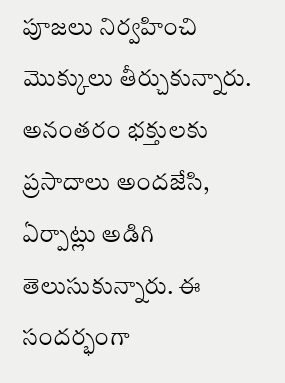పూజలు నిర్వహించి మొక్కులు తీర్చుకున్నారు. అనంతరం భక్తులకు ప్రసాదాలు అందజేసి, ఏర్పాట్లు అడిగి తెలుసుకున్నారు. ఈ సందర్భంగా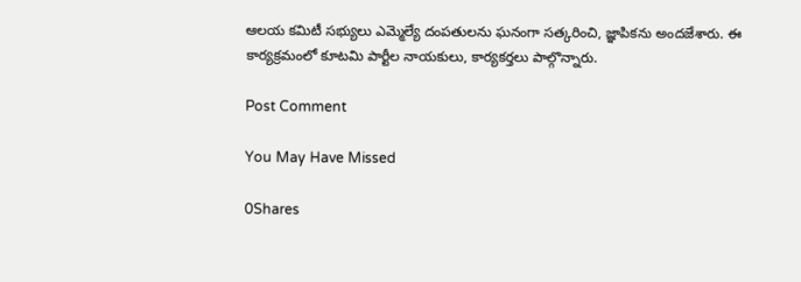ఆలయ కమిటీ సభ్యులు ఎమ్మెల్యే దంపతులను ఘనంగా సత్కరించి, జ్ఞాపికను అందజేశారు. ఈ కార్యక్రమంలో కూటమి పార్టీల నాయకులు, కార్యకర్తలు పాల్గొన్నారు.

Post Comment

You May Have Missed

0Shares